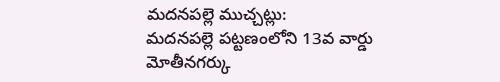మదనపల్లె ముచ్చట్లు:
మదనపల్లె పట్టణంలోని 13వ వార్డు మోతీనగర్కు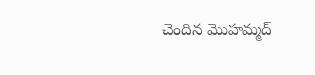చెందిన మొహమ్మద్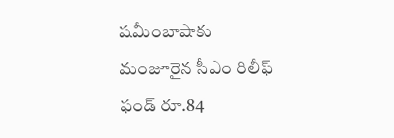షమీంబాషాకు మంజూరైన సీఎం రిలీఫ్ ఫండ్ రూ.84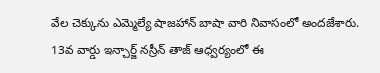వేల చెక్కును ఎమ్మెల్యే షాజహాన్ బాషా వారి నివాసంలో అందజేశారు. 13వ వార్డు ఇన్చార్జ్ నస్రీన్ తాజ్ ఆధ్వర్యంలో ఈ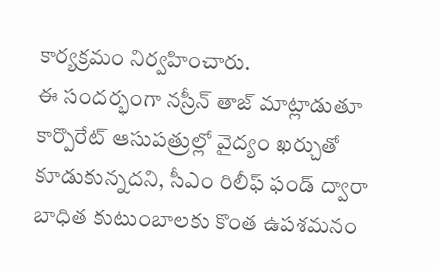కార్యక్రమం నిర్వహించారు.
ఈ సందర్భంగా నస్రీన్ తాజ్ మాట్లాడుతూ కార్పొరేట్ ఆసుపత్రుల్లో వైద్యం ఖర్చుతో కూడుకున్నదని, సీఎం రిలీఫ్ ఫండ్ ద్వారా బాధిత కుటుంబాలకు కొంత ఉపశమనం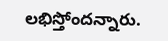లభిస్తోందన్నారు.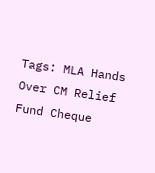Tags: MLA Hands Over CM Relief Fund Cheque